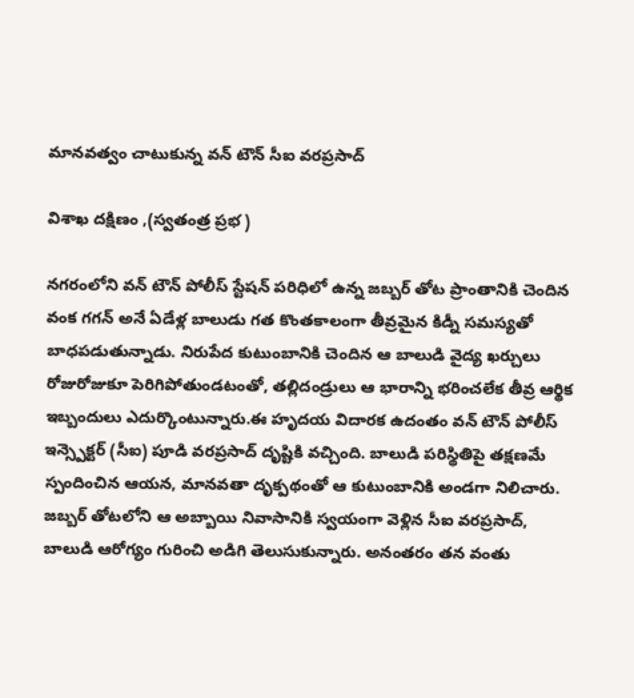మానవత్వం చాటుకున్న వన్ టౌన్ సీఐ వరప్రసాద్

విశాఖ దక్షిణం ,(స్వతంత్ర ప్రభ )

నగరంలోని వన్ టౌన్ పోలీస్ స్టేషన్ పరిధిలో ఉన్న జబ్బర్ తోట ప్రాంతానికి చెందిన వంక గగన్ అనే ఏడేళ్ల బాలుడు గత కొంతకాలంగా తీవ్రమైన కిడ్నీ సమస్యతో బాధపడుతున్నాడు. నిరుపేద కుటుంబానికి చెందిన ఆ బాలుడి వైద్య ఖర్చులు రోజురోజుకూ పెరిగిపోతుండటంతో, తల్లిదండ్రులు ఆ భారాన్ని భరించలేక తీవ్ర ఆర్థిక ఇబ్బందులు ఎదుర్కొంటున్నారు.ఈ హృదయ విదారక ఉదంతం వన్ టౌన్ పోలీస్ ఇన్స్పెక్టర్ (సీఐ) పూడి వరప్రసాద్ దృష్టికి వచ్చింది. బాలుడి పరిస్థితిపై తక్షణమే స్పందించిన ఆయన, మానవతా దృక్పథంతో ఆ కుటుంబానికి అండగా నిలిచారు. జబ్బర్ తోటలోని ఆ అబ్బాయి నివాసానికి స్వయంగా వెళ్లిన సీఐ వరప్రసాద్, బాలుడి ఆరోగ్యం గురించి అడిగి తెలుసుకున్నారు. అనంతరం తన వంతు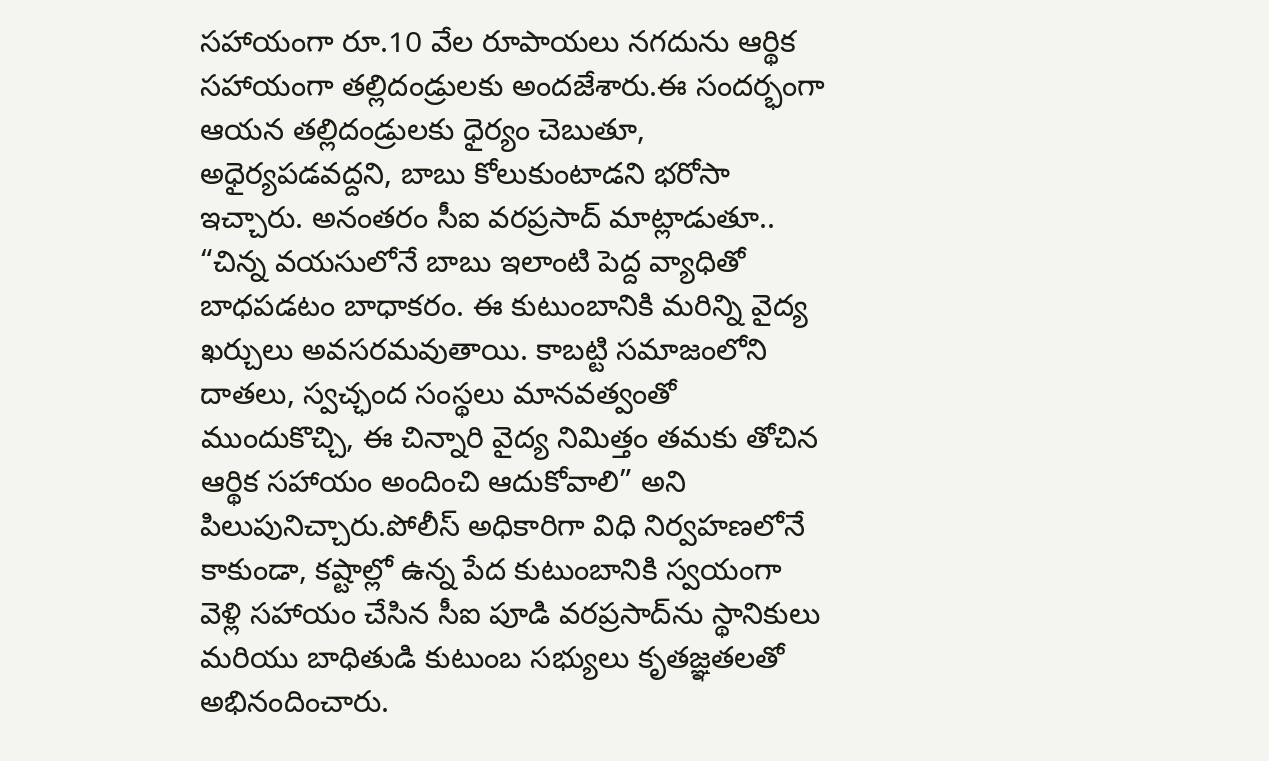సహాయంగా రూ.10 వేల రూపాయలు నగదును ఆర్థిక సహాయంగా తల్లిదండ్రులకు అందజేశారు.ఈ సందర్భంగా ఆయన తల్లిదండ్రులకు ధైర్యం చెబుతూ, అధైర్యపడవద్దని, బాబు కోలుకుంటాడని భరోసా ఇచ్చారు. అనంతరం సీఐ వరప్రసాద్ మాట్లాడుతూ.. “చిన్న వయసులోనే బాబు ఇలాంటి పెద్ద వ్యాధితో బాధపడటం బాధాకరం. ఈ కుటుంబానికి మరిన్ని వైద్య ఖర్చులు అవసరమవుతాయి. కాబట్టి సమాజంలోని దాతలు, స్వచ్ఛంద సంస్థలు మానవత్వంతో ముందుకొచ్చి, ఈ చిన్నారి వైద్య నిమిత్తం తమకు తోచిన ఆర్థిక సహాయం అందించి ఆదుకోవాలి” అని పిలుపునిచ్చారు.పోలీస్ అధికారిగా విధి నిర్వహణలోనే కాకుండా, కష్టాల్లో ఉన్న పేద కుటుంబానికి స్వయంగా వెళ్లి సహాయం చేసిన సీఐ పూడి వరప్రసాద్‌ను స్థానికులు మరియు బాధితుడి కుటుంబ సభ్యులు కృతజ్ఞతలతో అభినందించారు.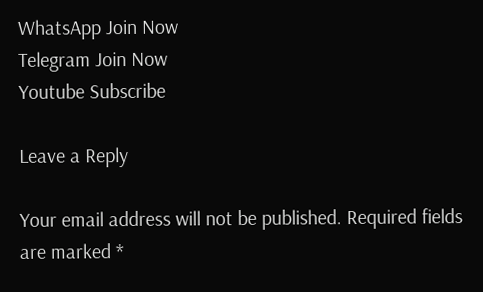WhatsApp Join Now
Telegram Join Now
Youtube Subscribe

Leave a Reply

Your email address will not be published. Required fields are marked *